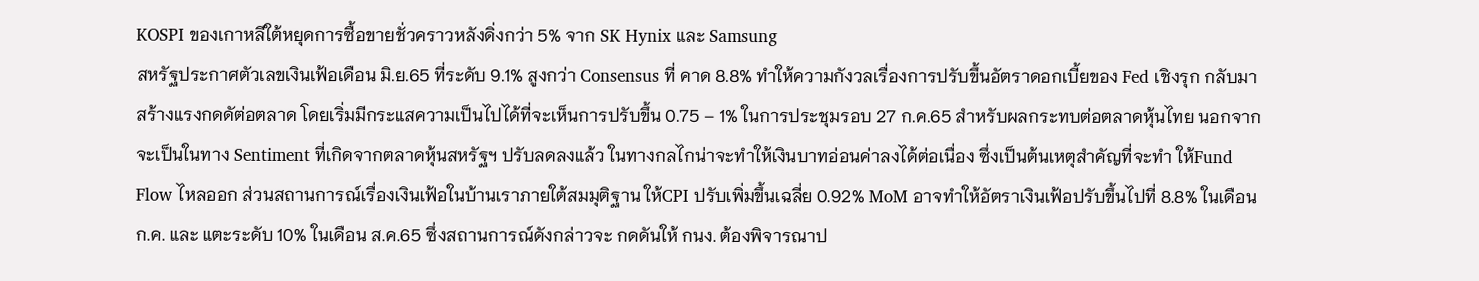KOSPI ของเกาหลีใต้หยุดการซื้อขายชั่วคราวหลังดิ่งกว่า 5% จาก SK Hynix และ Samsung
สหรัฐประกาศตัวเลขเงินเฟ้อเดือน มิ.ย.65 ที่ระดับ 9.1% สูงกว่า Consensus ที่ คาด 8.8% ทำให้ความกังวลเรื่องการปรับขึ้นอัตราดอกเบี้ยของ Fed เชิงรุก กลับมาสร้างแรงกดดัต่อตลาด โดยเริ่มมีกระแสความเป็นไปได้ที่จะเห็นการปรับขึ้น 0.75 – 1% ในการประชุมรอบ 27 ก.ค.65 สำหรับผลกระทบต่อตลาดหุ้นไทย นอกจากจะเป็นในทาง Sentiment ที่เกิดจากตลาดหุ้นสหรัฐฯ ปรับลดลงแล้ว ในทางกลไกน่าจะทำให้เงินบาทอ่อนค่าลงได้ต่อเนื่อง ซึ่งเป็นต้นเหตุสำคัญที่จะทำ ให้Fund Flow ไหลออก ส่วนสถานการณ์เรื่องเงินเฟ้อในบ้านเราภายใต้สมมุติฐาน ให้CPI ปรับเพิ่มขึ้นเฉลี่ย 0.92% MoM อาจทำให้อัตราเงินเฟ้อปรับขึ้นไปที่ 8.8% ในเดือน ก.ค. และ แตะระดับ 10% ในเดือน ส.ค.65 ซึ่งสถานการณ์ดังกล่าวจะ กดดันให้ กนง. ต้องพิจารณาป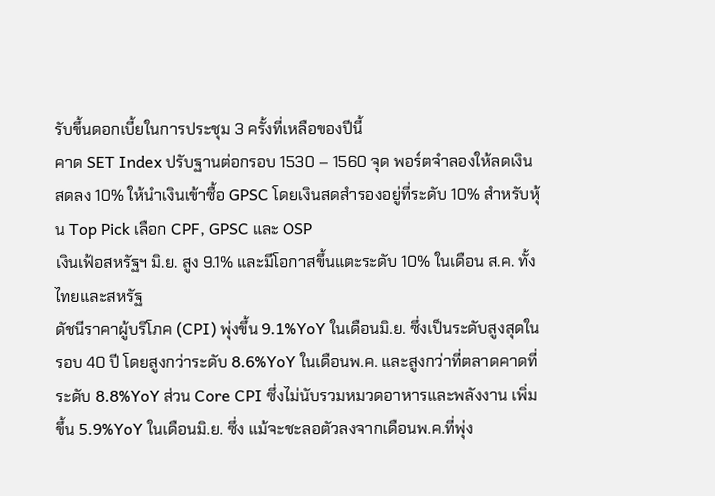รับขึ้นดอกเบี้ยในการประชุม 3 ครั้งที่เหลือของปีนี้
คาด SET Index ปรับฐานต่อกรอบ 1530 – 1560 จุด พอร์ตจำลองให้ลดเงินสดลง 10% ให้นำเงินเข้าซื้อ GPSC โดยเงินสดสำรองอยู่ที่ระดับ 10% สำหรับหุ้น Top Pick เลือก CPF, GPSC และ OSP
เงินเฟ้อสหรัฐฯ มิ.ย. สูง 9.1% และมีโอกาสขึ้นแตะระดับ 10% ในเดือน ส.ค. ทั้งไทยและสหรัฐ
ดัชนีราคาผู้บริโภค (CPI) พุ่งขึ้น 9.1%YoY ในเดือนมิ.ย. ซึ่งเป็นระดับสูงสุดในรอบ 40 ปี โดยสูงกว่าระดับ 8.6%YoY ในเดือนพ.ค. และสูงกว่าที่ตลาดคาดที่ระดับ 8.8%YoY ส่วน Core CPI ซึ่งไม่นับรวมหมวดอาหารและพลังงาน เพิ่มขึ้น 5.9%YoY ในเดือนมิ.ย. ซึ่ง แม้จะชะลอตัวลงจากเดือนพ.ค.ที่พุ่ง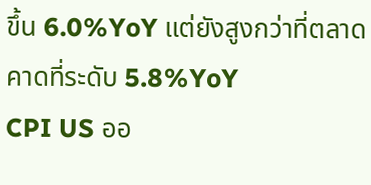ขึ้น 6.0%YoY แต่ยังสูงกว่าที่ตลาดคาดที่ระดับ 5.8%YoY
CPI US ออ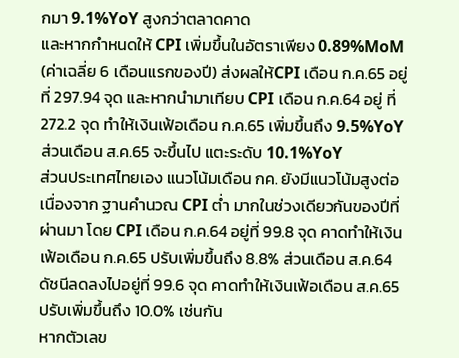กมา 9.1%YoY สูงกว่าตลาดคาด
และหากกำหนดให้ CPI เพิ่มขึ้นในอัตราเพียง 0.89%MoM (ค่าเฉลี่ย 6 เดือนแรกของปี) ส่งผลให้CPI เดือน ก.ค.65 อยู่ที่ 297.94 จุด และหากนำมาเทียบ CPI เดือน ก.ค.64 อยู่ ที่ 272.2 จุด ทำให้เงินเฟ้อเดือน ก.ค.65 เพิ่มขึ้นถึง 9.5%YoY ส่วนเดือน ส.ค.65 จะขึ้นไป แตะระดับ 10.1%YoY
ส่วนประเทศไทยเอง แนวโน้มเดือน กค. ยังมีแนวโน้มสูงต่อเนื่องจาก ฐานคำนวณ CPI ต่ำ มากในช่วงเดียวกันของปีที่ผ่านมา โดย CPI เดือน ก.ค.64 อยู่ที่ 99.8 จุด คาดทำให้เงิน เฟ้อเดือน ก.ค.65 ปรับเพิ่มขึ้นถึง 8.8% ส่วนเดือน ส.ค.64 ดัชนีลดลงไปอยู่ที่ 99.6 จุด คาดทำให้เงินเฟ้อเดือน ส.ค.65 ปรับเพิ่มขึ้นถึง 10.0% เช่นกัน
หากตัวเลข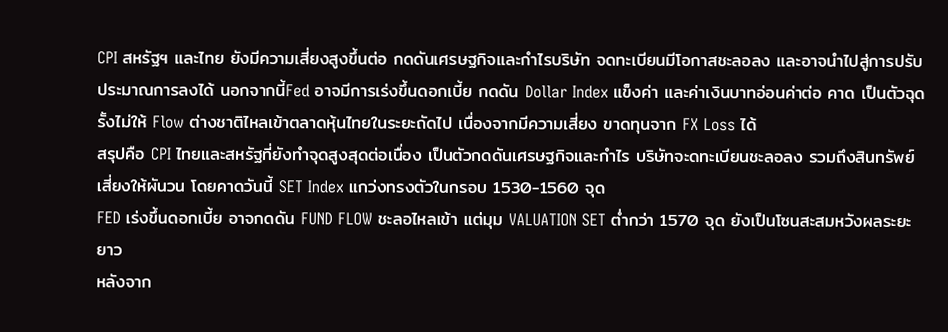CPI สหรัฐฯ และไทย ยังมีความเสี่ยงสูงขึ้นต่อ กดดันเศรษฐกิจและกำไรบริษัท จดทะเบียนมีโอกาสชะลอลง และอาจนำไปสู่การปรับประมาณการลงได้ นอกจากนี้Fed อาจมีการเร่งขึ้นดอกเบี้ย กดดัน Dollar Index แข็งค่า และค่าเงินบาทอ่อนค่าต่อ คาด เป็นตัวฉุดรั้งไม่ให้ Flow ต่างชาติไหลเข้าตลาดหุ้นไทยในระยะถัดไป เนื่องจากมีความเสี่ยง ขาดทุนจาก FX Loss ได้
สรุปคือ CPI ไทยและสหรัฐที่ยังทำจุดสูงสุดต่อเนื่อง เป็นตัวกดดันเศรษฐกิจและกำไร บริษัทจะดทะเบียนชะลอลง รวมถึงสินทรัพย์เสี่ยงให้ผันวน โดยคาดวันนี้ SET Index แกว่งทรงตัวในกรอบ 1530-1560 จุด
FED เร่งขึ้นดอกเบี้ย อาจกดดัน FUND FLOW ชะลอไหลเข้า แต่มุม VALUATION SET ต่ำกว่า 1570 จุด ยังเป็นโซนสะสมหวังผลระยะยาว
หลังจาก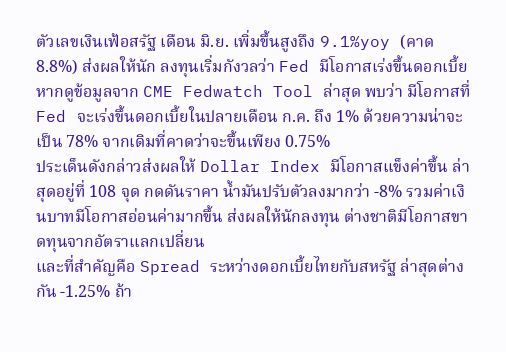ตัวเลขเงินเฟ้อสรัฐ เดือน มิ.ย. เพิ่มขึ้นสูงถึง 9.1%yoy (คาด 8.8%) ส่งผลให้นัก ลงทุนเริ่มกังวลว่า Fed มีโอกาสเร่งขึ้นดอกเบี้ย หากดูข้อมูลจาก CME Fedwatch Tool ล่าสุด พบว่า มีโอกาสที่ Fed จะเร่งขึ้นดอกเบี้ยในปลายเดือน ก.ค. ถึง 1% ด้วยความน่าจะ เป็น 78% จากเดิมที่คาดว่าจะขึ้นเพียง 0.75%
ประเด็นดังกล่าวส่งผลให้ Dollar Index มีโอกาสแข็งค่าขึ้น ล่าสุดอยู่ที่ 108 จุด กดดันราคา น้ำมันปรับตัวลงมากว่า -8% รวมค่าเงินบาทมีโอกาสอ่อนค่ามากขึ้น ส่งผลให้นักลงทุน ต่างชาติมีโอกาสขาดทุนจากอัตราแลกเปลี่ยน
และที่สำคัญคือ Spread ระหว่างดอกเบี้ยไทยกับสหรัฐ ล่าสุดต่างกัน -1.25% ถ้า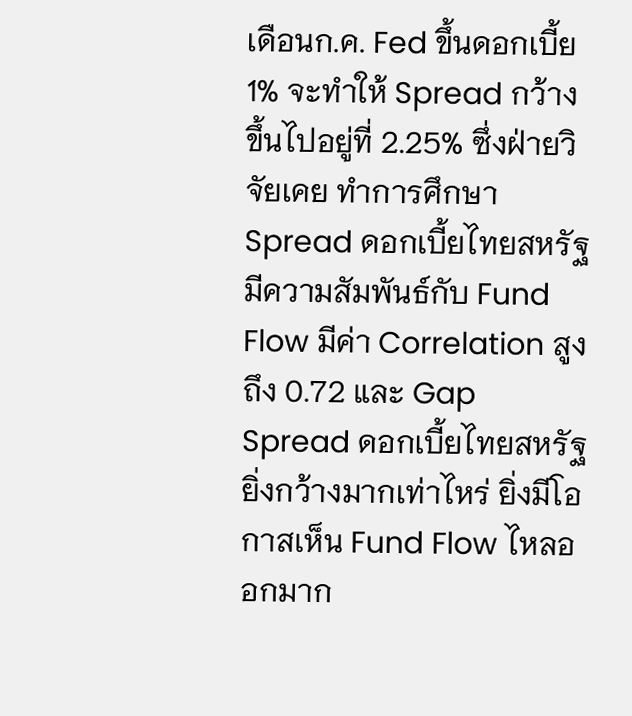เดือนก.ค. Fed ขึ้นดอกเบี้ย 1% จะทำให้ Spread กว้างขึ้นไปอยู่ที่ 2.25% ซึ่งฝ่ายวิจัยเคย ทำการศึกษา Spread ดอกเบี้ยไทยสหรัฐ มีความสัมพันธ์กับ Fund Flow มีค่า Correlation สูงถึง 0.72 และ Gap Spread ดอกเบี้ยไทยสหรัฐยิ่งกว้างมากเท่าไหร่ ยิ่งมีโอกาสเห็น Fund Flow ไหลออกมาก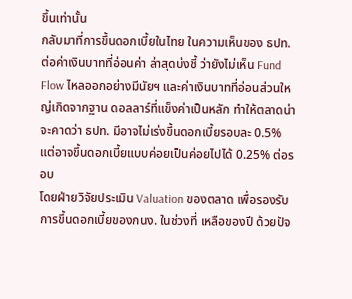ขึ้นเท่านั้น
กลับมาที่การขึ้นดอกเบี้ยในไทย ในความเห็นของ ธปท. ต่อค่าเงินบาทที่อ่อนค่า ล่าสุดบ่งชี้ ว่ายังไม่เห็น Fund Flow ไหลออกอย่างมีนัยฯ และค่าเงินบาทที่อ่อนส่วนใหญ่เกิดจากฐาน ดอลลาร์ที่แข็งค่าเป็นหลัก ทำให้ตลาดน่าจะคาดว่า ธปท. มีอาจไม่เร่งขึ้นดอกเบี้ยรอบละ 0.5% แต่อาจขึ้นดอกเบี้ยแบบค่อยเป็นค่อยไปได้ 0.25% ต่อรอบ
โดยฝ่ายวิจัยประเมิน Valuation ของตลาด เพื่อรองรับการขึ้นดอกเบี้ยของกนง. ในช่วงที่ เหลือของปี ด้วยปัจ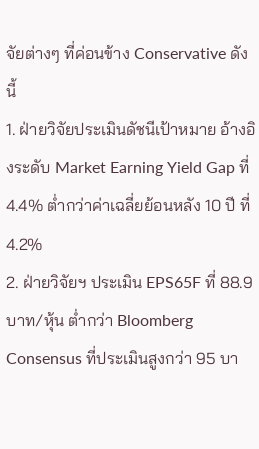จัยต่างๆ ที่ค่อนข้าง Conservative ดังนี้
1. ฝ่ายวิจัยประเมินดัชนีเป้าหมาย อ้างอิงระดับ Market Earning Yield Gap ที่ 4.4% ต่ำกว่าค่าเฉลี่ยย้อนหลัง 10 ปี ที่ 4.2%
2. ฝ่ายวิจัยฯ ประเมิน EPS65F ที่ 88.9 บาท/หุ้น ต่ำกว่า Bloomberg Consensus ที่ประเมินสูงกว่า 95 บา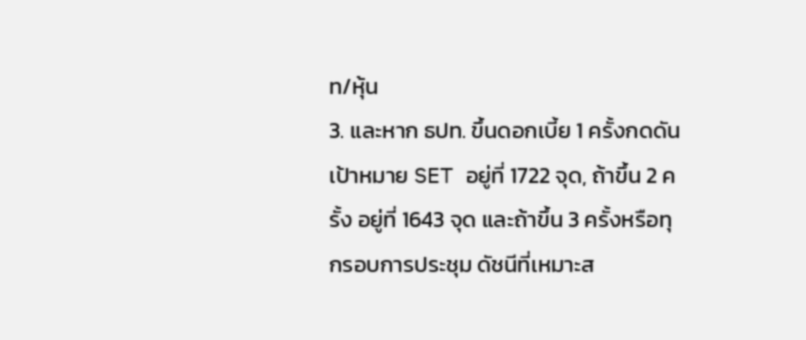ท/หุ้น
3. และหาก ธปท. ขึ้นดอกเบี้ย 1 ครั้งกดดันเป้าหมาย SET อยู่ที่ 1722 จุด, ถ้าขึ้น 2 ครั้ง อยู่ที่ 1643 จุด และถ้าขึ้น 3 ครั้งหรือทุกรอบการประชุม ดัชนีที่เหมาะส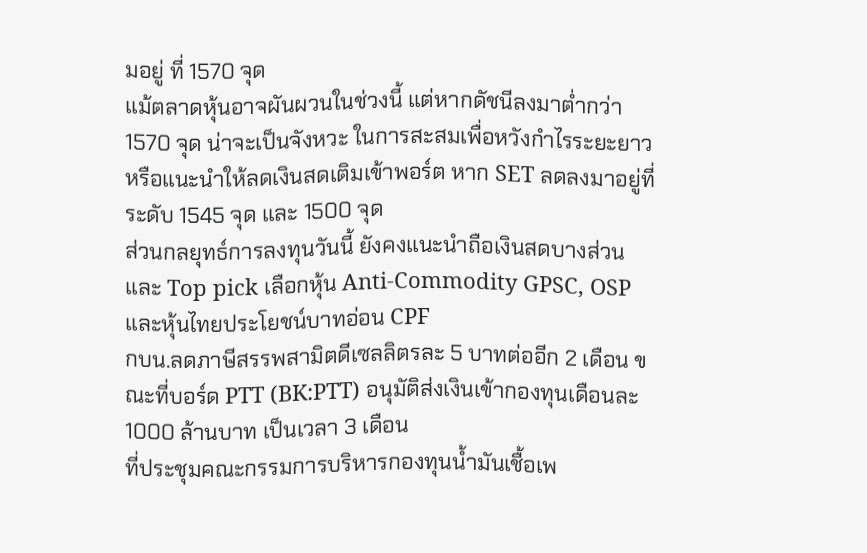มอยู่ ที่ 1570 จุด
แม้ตลาดหุ้นอาจผันผวนในช่วงนี้ แต่หากดัชนีลงมาต่ำกว่า 1570 จุด น่าจะเป็นจังหวะ ในการสะสมเพื่อหวังกำไรระยะยาว หรือแนะนำให้ลดเงินสดเติมเข้าพอร์ต หาก SET ลดลงมาอยู่ที่ระดับ 1545 จุด และ 1500 จุด
ส่วนกลยุทธ์การลงทุนวันนี้ ยังคงแนะนำถือเงินสดบางส่วน และ Top pick เลือกหุ้น Anti-Commodity GPSC, OSP และหุ้นไทยประโยชน์บาทอ่อน CPF
กบน.ลดภาษีสรรพสามิตดีเซลลิตรละ 5 บาทต่ออีก 2 เดือน ขณะที่บอร์ด PTT (BK:PTT) อนุมัติส่งเงินเข้ากองทุนเดือนละ 1000 ล้านบาท เป็นเวลา 3 เดือน
ที่ประชุมคณะกรรมการบริหารกองทุนน้ำมันเชื้อเพ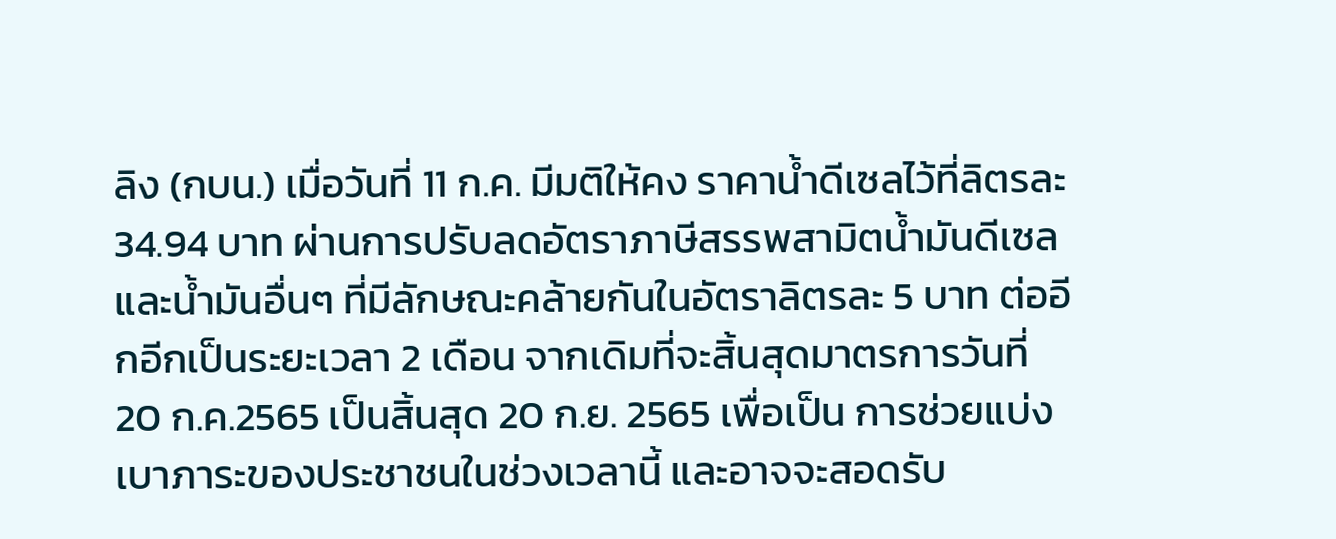ลิง (กบน.) เมื่อวันที่ 11 ก.ค. มีมติให้คง ราคาน้ำดีเซลไว้ที่ลิตรละ 34.94 บาท ผ่านการปรับลดอัตราภาษีสรรพสามิตน้ำมันดีเซล และน้ำมันอื่นๆ ที่มีลักษณะคล้ายกันในอัตราลิตรละ 5 บาท ต่ออีกอีกเป็นระยะเวลา 2 เดือน จากเดิมที่จะสิ้นสุดมาตรการวันที่ 20 ก.ค.2565 เป็นสิ้นสุด 20 ก.ย. 2565 เพื่อเป็น การช่วยแบ่งเบาภาระของประชาชนในช่วงเวลานี้ และอาจจะสอดรับ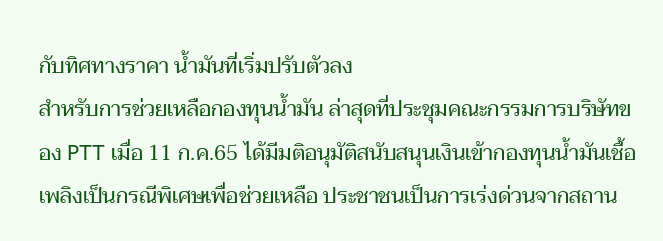กับทิศทางราคา น้ำมันที่เริ่มปรับตัวลง
สำหรับการช่วยเหลือกองทุนน้ำมัน ล่าสุดที่ประชุมคณะกรรมการบริษัทของ PTT เมื่อ 11 ก.ค.65 ได้มีมติอนุมัติสนับสนุนเงินเข้ากองทุนน้ำมันเชื้อเพลิงเป็นกรณีพิเศษเพื่อช่วยเหลือ ประชาชนเป็นการเร่งด่วนจากสถาน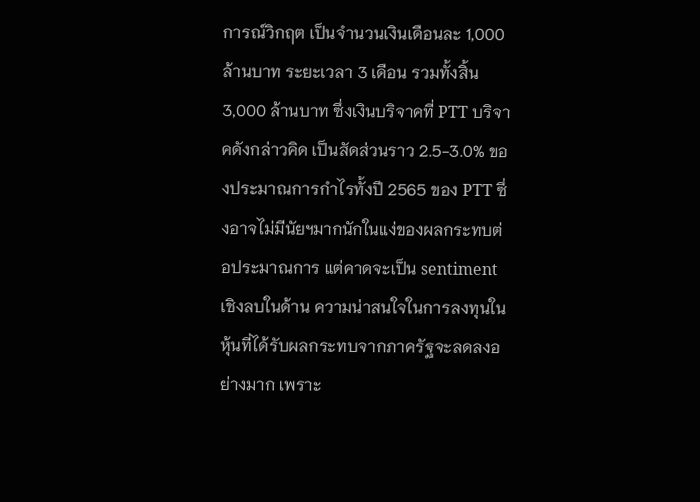การณ์วิกฤต เป็นจำนวนเงินเดือนละ 1,000 ล้านบาท ระยะเวลา 3 เดือน รวมทั้งสิ้น 3,000 ล้านบาท ซึ่งเงินบริจาคที่ PTT บริจาคดังกล่าวคิด เป็นสัดส่วนราว 2.5-3.0% ของประมาณการกำไรทั้งปี 2565 ของ PTT ซึ่งอาจไม่มีนัยฯมากนักในแง่ของผลกระทบต่อประมาณการ แต่คาดจะเป็น sentiment เชิงลบในด้าน ความน่าสนใจในการลงทุนในหุ้นที่ได้รับผลกระทบจากภาครัฐจะลดลงอย่างมาก เพราะ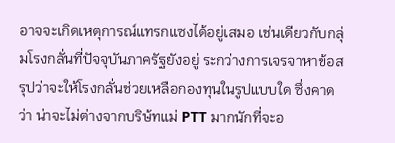อาจจะเกิดเหตุการณ์แทรกแซงได้อยู่เสมอ เช่นเดียวกับกลุ่มโรงกลั่นที่ปัจจุบันภาครัฐยังอยู่ ระกว่างการเจรจาหาข้อสรุปว่าจะให้โรงกลั่นช่วยเหลือกองทุนในรูปแบบใด ซึ่งคาดว่า น่าจะไม่ต่างจากบริษ้ทแม่ PTT มากนักที่จะอ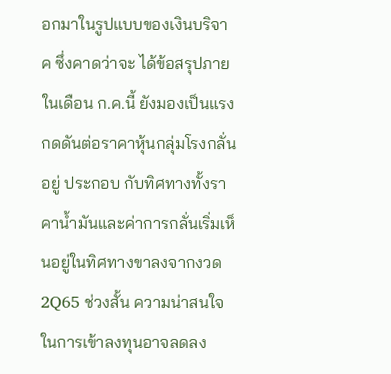อกมาในรูปแบบของเงินบริจาค ซึ่งคาดว่าจะ ได้ข้อสรุปภายในเดือน ก.ค.นี้ ยังมองเป็นแรงกดดันต่อราคาหุ้นกลุ่มโรงกลั่นอยู่ ประกอบ กับทิศทางทั้งราคาน้ำมันและค่าการกลั่นเริ่มเห็นอยู่ในทิศทางขาลงจากงวด 2Q65 ช่วงสั้น ความน่าสนใจในการเข้าลงทุนอาจลดลง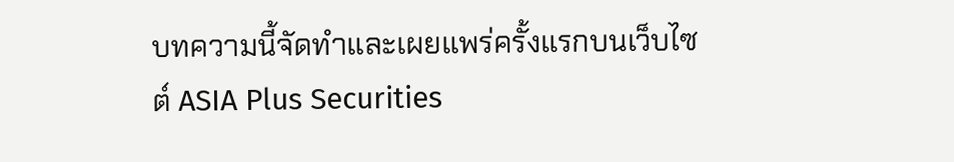บทความนี้จัดทำและเผยแพร่ครั้งแรกบนเว็บไซต์ ASIA Plus Securities